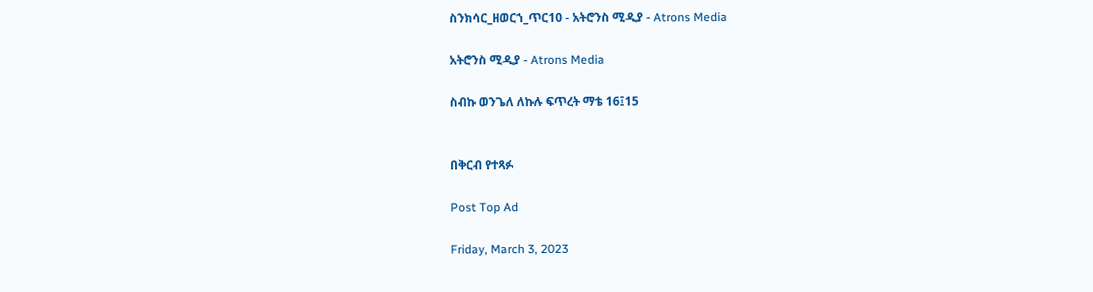ስንክሳር_ዘወርኀ_ጥር10 - አትሮንስ ሚዲያ - Atrons Media

አትሮንስ ሚዲያ - Atrons Media

ስብኩ ወንጌለ ለኩሉ ፍጥረት ማቴ 16፤15


በቅርብ የተጻፉ

Post Top Ad

Friday, March 3, 2023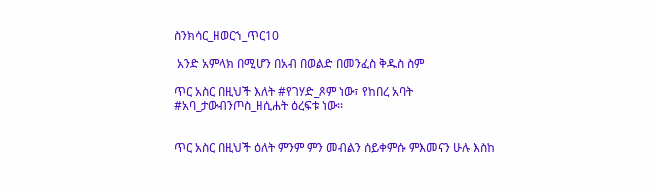ስንክሳር_ዘወርኀ_ጥር10

 አንድ አምላክ በሚሆን በአብ በወልድ በመንፈስ ቅዱስ ስም

ጥር አስር በዚህች እለት #የገሃድ_ጾም ነው፣ የከበረ አባት #አባ_ታውብንጦስ_ዘሲሐት ዕረፍቱ ነው፡፡


ጥር አስር በዚህች ዕለት ምንም ምን መብልን ሰይቀምሱ ምእመናን ሁሉ እስከ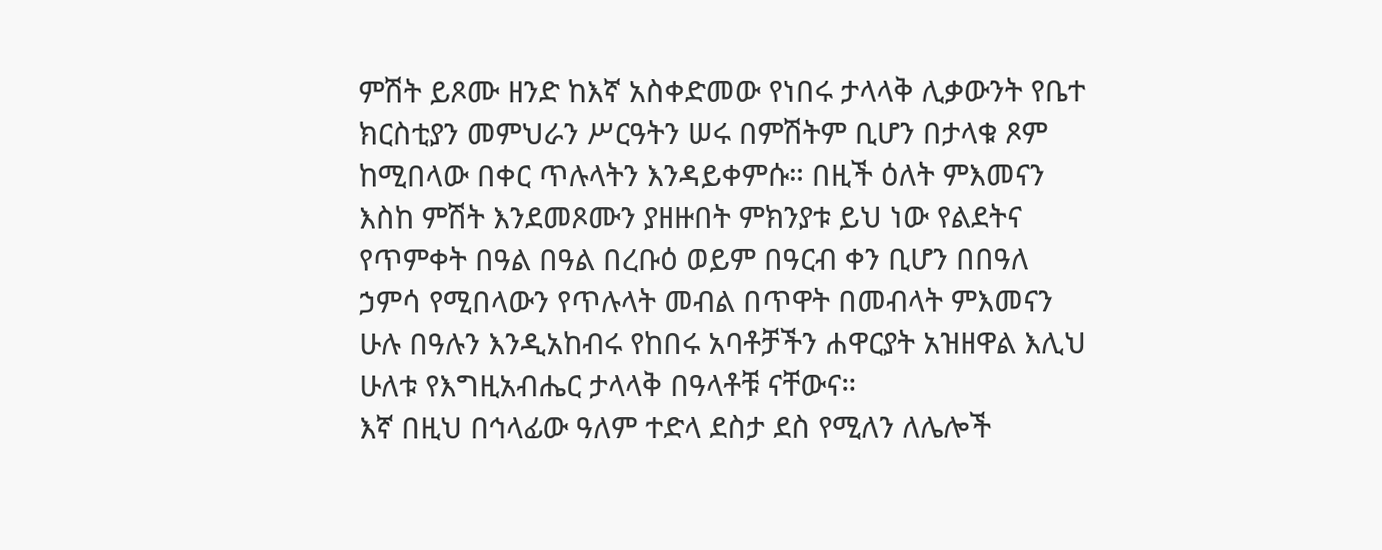ምሽት ይጾሙ ዘንድ ከእኛ አስቀድመው የነበሩ ታላላቅ ሊቃውንት የቤተ ክርስቲያን መምህራን ሥርዓትን ሠሩ በምሽትም ቢሆን በታላቁ ጾም ከሚበላው በቀር ጥሉላትን እንዳይቀምሱ። በዚች ዕለት ምእመናን እስከ ምሽት እንደመጾሙን ያዘዙበት ምክንያቱ ይህ ነው የልደትና የጥምቀት በዓል በዓል በረቡዕ ወይም በዓርብ ቀን ቢሆን በበዓለ ኃምሳ የሚበላውን የጥሉላት መብል በጥዋት በመብላት ምእመናን ሁሉ በዓሉን እንዲአከብሩ የከበሩ አባቶቻችን ሐዋርያት አዝዘዋል እሊህ ሁለቱ የእግዚአብሔር ታላላቅ በዓላቶቹ ናቸውና።
እኛ በዚህ በኅላፊው ዓለም ተድላ ደስታ ደስ የሚለን ለሌሎች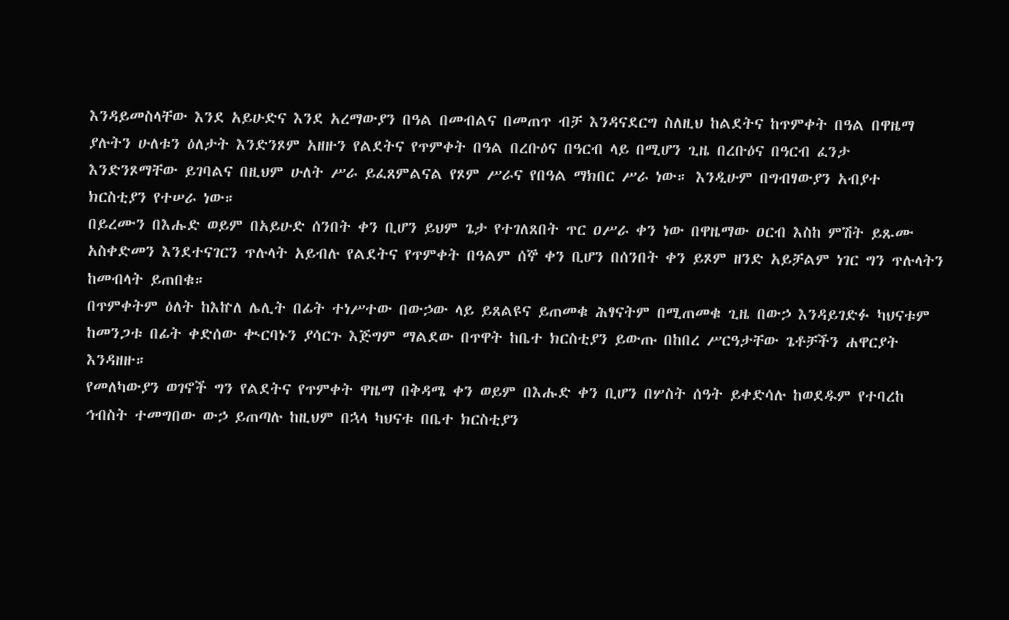እንዳይመስላቸው እንደ አይሁድና እንደ አረማውያን በዓል በመብልና በመጠጥ ብቻ እንዳናደርግ ስለዚህ ከልደትና ከጥምቀት በዓል በዋዜማ ያሉትን ሁለቱን ዕለታት እንድንጾም አዘዙን የልደትና የጥምቀት በዓል በረቡዕና በዓርብ ላይ በሚሆን ጊዜ በረቡዕና በዓርብ ፈንታ እንድንጾማቸው ይገባልና በዚህም ሁለት ሥራ ይፈጸምልናል የጾም ሥራና የበዓል ማክበር ሥራ ነው። እንዲሁም በግብፃውያን አብያተ ክርስቲያን የተሠራ ነው።
በይረሙን በእሑድ ወይም በአይሁድ ሰንበት ቀን ቢሆን ይህም ጌታ የተገለጸበት ጥር ዐሥራ ቀን ነው በዋዜማው ዐርብ እስከ ምሽት ይጹሙ አስቀድመን እንደተናገርን ጥሉላት አይብሉ የልደትና የጥምቀት በዓልም ሰኞ ቀን ቢሆን በሰንበት ቀን ይጾም ዘንድ አይቻልም ነገር ግን ጥሉላትን ከመብላት ይጠበቁ።
በጥምቀትም ዕለት ከእኵለ ሌሊት በፊት ተነሥተው በውኃው ላይ ይጸልዩና ይጠመቁ ሕፃናትም በሚጠመቁ ጊዜ በውኃ እንዳይገድፉ ካህናቱም ከመንጋቱ በፊት ቀድሰው ቊርባኑን ያሳርጉ እጅግም ማልደው በጥዋት ከቤተ ክርስቲያን ይውጡ በከበረ ሥርዓታቸው ጌቶቻችን ሐዋርያት እንዳዘዙ።
የመለካውያን ወገኖች ግን የልደትና የጥምቀት ዋዜማ በቅዳሜ ቀን ወይም በእሑድ ቀን ቢሆን በሦስት ሰዓት ይቀድሳሉ ከወደዱም የተባረከ ኅብስት ተመግበው ውኃ ይጠጣሉ ከዚህም በኋላ ካህናቱ በቤተ ክርስቲያን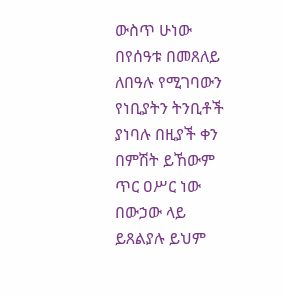ውስጥ ሁነው በየሰዓቱ በመጸለይ ለበዓሉ የሚገባውን የነቢያትን ትንቢቶች ያነባሉ በዚያች ቀን በምሽት ይኸውም ጥር ዐሥር ነው በውኃው ላይ ይጸልያሉ ይህም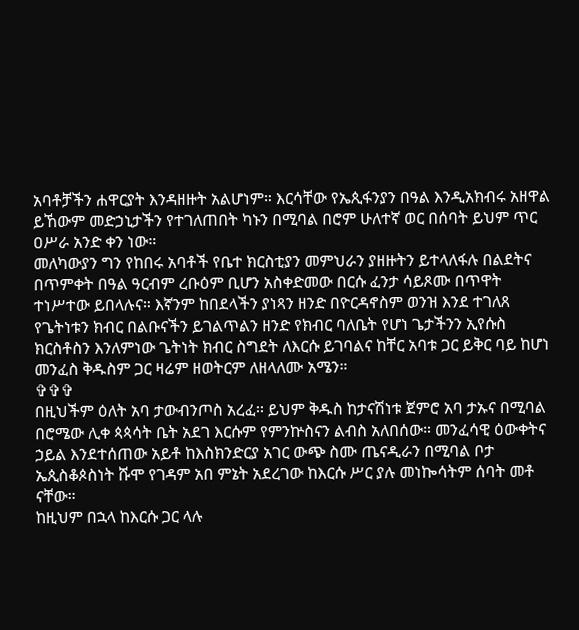አባቶቻችን ሐዋርያት እንዳዘዙት አልሆነም። እርሳቸው የኤጲፋንያን በዓል እንዲአክብሩ አዘዋል ይኸውም መድኃኒታችን የተገለጠበት ካኑን በሚባል በሮም ሁለተኛ ወር በሰባት ይህም ጥር ዐሥራ አንድ ቀን ነው።
መለካውያን ግን የከበሩ አባቶች የቤተ ክርስቲያን መምህራን ያዘዙትን ይተላለፋሉ በልደትና በጥምቀት በዓል ዓርብም ረቡዕም ቢሆን አስቀድመው በርሱ ፈንታ ሳይጾሙ በጥዋት ተነሥተው ይበላሉና። እኛንም ከበደላችን ያነጻን ዘንድ በዮርዳኖስም ወንዝ እንደ ተገለጸ የጌትነቱን ክብር በልቡናችን ይገልጥልን ዘንድ የክብር ባለቤት የሆነ ጌታችንን ኢየሱስ ክርስቶስን እንለምነው ጌትነት ክብር ስግደት ለእርሱ ይገባልና ከቸር አባቱ ጋር ይቅር ባይ ከሆነ መንፈስ ቅዱስም ጋር ዛሬም ዘወትርም ለዘላለሙ አሜን።
✞✞✞
በዚህችም ዕለት አባ ታውብንጦስ አረፈ፡፡ ይህም ቅዱስ ከታናሽነቱ ጀምሮ አባ ታኡና በሚባል በሮሜው ሊቀ ጳጳሳት ቤት አደገ እርሱም የምንኵስናን ልብስ አለበሰው። መንፈሳዊ ዕውቀትና ኃይል እንደተሰጠው አይቶ ከእስክንድርያ አገር ውጭ ስሙ ጤናዲራን በሚባል ቦታ ኤጲስቆጶስነት ሹሞ የገዳም አበ ምኔት አደረገው ከእርሱ ሥር ያሉ መነኰሳትም ሰባት መቶ ናቸው።
ከዚህም በኋላ ከእርሱ ጋር ላሉ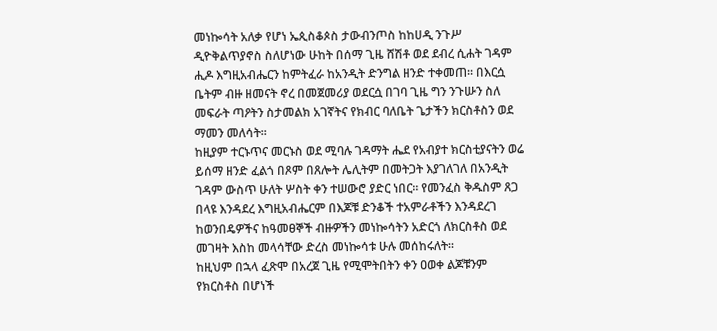መነኰሳት አለቃ የሆነ ኤጲስቆጶስ ታውብንጦስ ከከሀዲ ንጉሥ ዲዮቅልጥያኖስ ስለሆነው ሁከት በሰማ ጊዜ ሸሽቶ ወደ ደብረ ሲሐት ገዳም ሒዶ እግዚአብሔርን ከምትፈራ ከአንዲት ድንግል ዘንድ ተቀመጠ። በእርሷ ቤትም ብዙ ዘመናት ኖረ በመጀመሪያ ወደርሷ በገባ ጊዜ ግን ንጉሡን ስለ መፍራት ጣዖትን ስታመልክ አገኛትና የክብር ባለቤት ጌታችን ክርስቶስን ወደ ማመን መለሳት።
ከዚያም ተርኑጥና መርኑስ ወደ ሚባሉ ገዳማት ሔደ የአብያተ ክርስቲያናትን ወሬ ይሰማ ዘንድ ፈልጎ በጾም በጸሎት ሌሊትም በመትጋት እያገለገለ በአንዲት ገዳም ውስጥ ሁለት ሦስት ቀን ተሠውሮ ያድር ነበር። የመንፈስ ቅዱስም ጸጋ በላዩ እንዳደረ እግዚአብሔርም በእጆቹ ድንቆች ተአምራቶችን እንዳደረገ ከወንበዴዎችና ከዓመፀኞች ብዙዎችን መነኰሳትን አድርጎ ለክርስቶስ ወደ መገዛት እስከ መላሳቸው ድረስ መነኰሳቱ ሁሉ መሰከሩለት።
ከዚህም በኋላ ፈጽሞ በአረጀ ጊዜ የሚሞትበትን ቀን ዐወቀ ልጆቹንም የክርስቶስ በሆነች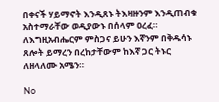በቀናች ሃይማኖት እንዲጸኑ ትእዛዙንም እንዲጠብቁ አስተማራቸው ወዲያውኑ በሰላም ዐረፈ።
ለእግዚአብሔርም ምስጋና ይሁን እኛንም በቅዱሳኑ ጸሎት ይማረን በረከታቸውም ከእኛ ጋር ትኑር ለዘላለሙ አሜን።

No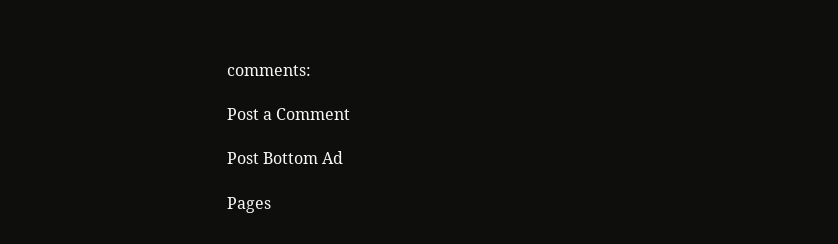comments:

Post a Comment

Post Bottom Ad

Pages